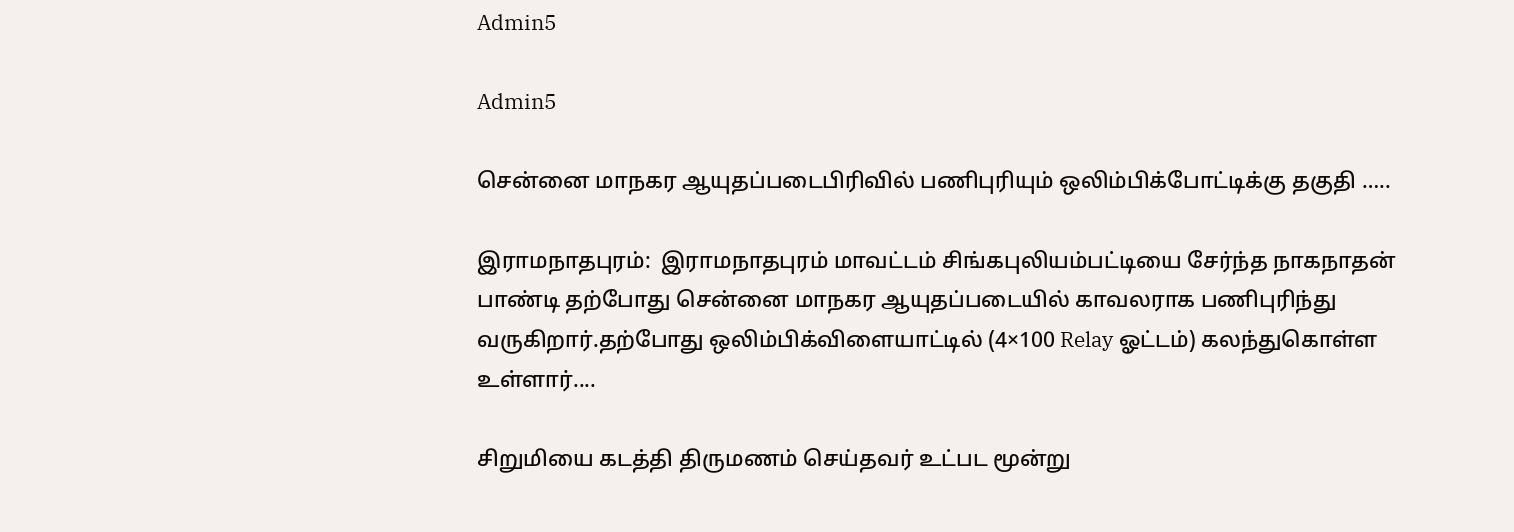Admin5

Admin5

சென்னை மாநகர ஆயுதப்படைபிரிவில் பணிபுரியும் ஒலிம்பிக்போட்டிக்கு தகுதி …..

இராமநாதபுரம்:  இராமநாதபுரம் மாவட்டம் சிங்கபுலியம்பட்டியை சேர்ந்த நாகநாதன் பாண்டி தற்போது சென்னை மாநகர ஆயுதப்படையில் காவலராக பணிபுரிந்து வருகிறார்.தற்போது ஒலிம்பிக்விளையாட்டில் (4×100 Relay ஓட்டம்) கலந்துகொள்ள உள்ளார்....

சிறுமியை கடத்தி திருமணம் செய்தவர் உட்பட மூன்று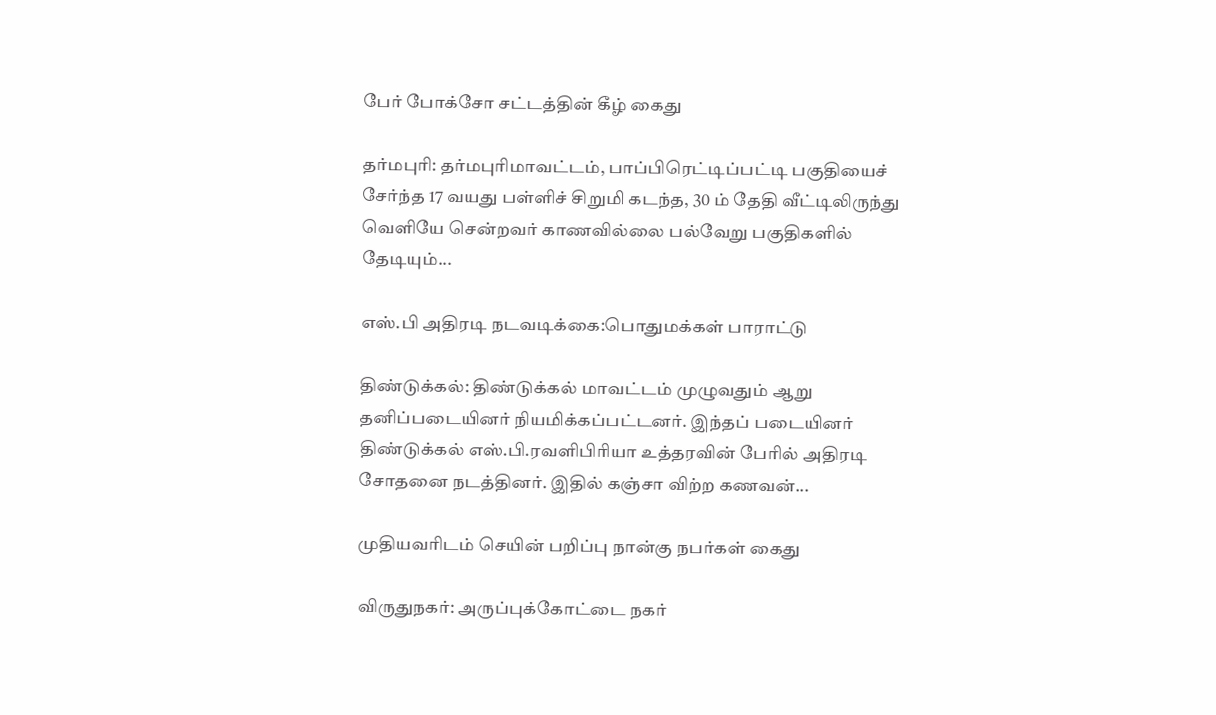பேர் போக்சோ சட்டத்தின் கீழ் கைது

தர்மபுரி: தர்மபுரிமாவட்டம், பாப்பிரெட்டிப்பட்டி பகுதியைச் சேர்ந்த 17 வயது பள்ளிச் சிறுமி கடந்த, 30 ம் தேதி வீட்டிலிருந்து வெளியே சென்றவர் காணவில்லை பல்வேறு பகுதிகளில் தேடியும்...

எஸ்.பி அதிரடி நடவடிக்கை:பொதுமக்கள் பாராட்டு

திண்டுக்கல்: திண்டுக்கல் மாவட்டம் முழுவதும் ஆறு தனிப்படையினர் நியமிக்கப்பட்டனர். இந்தப் படையினர் திண்டுக்கல் எஸ்.பி.ரவளிபிரியா உத்தரவின் பேரில் அதிரடி சோதனை நடத்தினர். இதில் கஞ்சா விற்ற கணவன்...

முதியவரிடம் செயின் பறிப்பு நான்கு நபர்கள் கைது

விருதுநகர்: அருப்புக்கோட்டை நகர்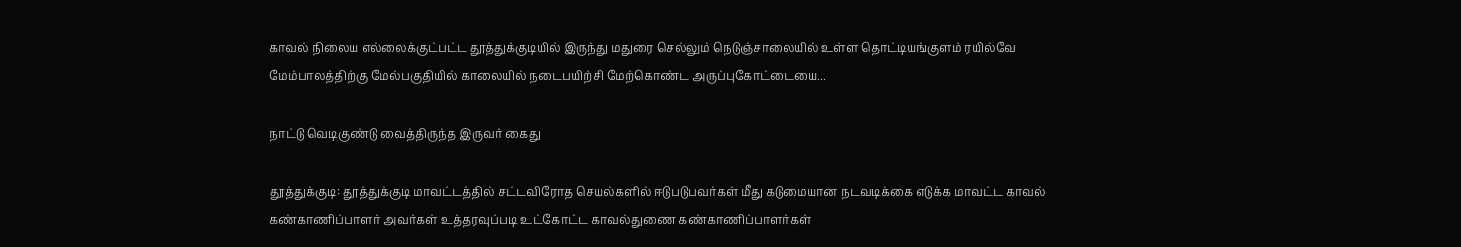காவல் நிலைய எல்லைக்குட்பட்ட தூத்துக்குடியில் இருந்து மதுரை செல்லும் நெடுஞ்சாலையில் உள்ள தொட்டியங்குளம் ரயில்வே மேம்பாலத்திற்கு மேல்பகுதியில் காலையில் நடைபயிற்சி மேற்கொண்ட அருப்புகோட்டையை...

நாட்டு வெடிகுண்டு வைத்திருந்த இருவர் கைது

தூத்துக்குடி: தூத்துக்குடி மாவட்டத்தில் சட்டவிரோத செயல்களில் ஈடுபடுபவர்கள் மீது கடுமையான நடவடிக்கை எடுக்க மாவட்ட காவல் கண்காணிப்பாளர் அவர்கள் உத்தரவுப்படி உட்கோட்ட காவல்துணை கண்காணிப்பாளர்கள்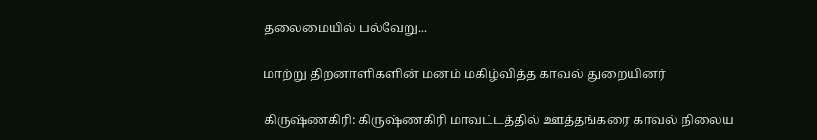தலைமையில் பல்வேறு...

மாற்று திறனாளிகளின் மனம் மகிழ்வித்த காவல் துறையினர்

கிருஷ்ணகிரி: கிருஷ்ணகிரி மாவட்டத்தில் ஊத்தங்கரை காவல் நிலைய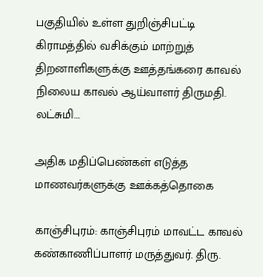பகுதியில் உள்ள துறிஞ்சிபட்டி கிராமத்தில் வசிக்கும் மாற்றுத் திறனாளிகளுக்கு ஊத்தங்கரை காவல் நிலைய காவல் ஆய்வாளர் திருமதி. லட்சுமி...

அதிக மதிப்பெண்கள் எடுத்த மாணவர்களுக்கு ஊக்கத்தொகை

காஞ்சிபுரம்: காஞ்சிபுரம் மாவட்ட காவல் கண்காணிப்பாளர் மருத்துவர். திரு.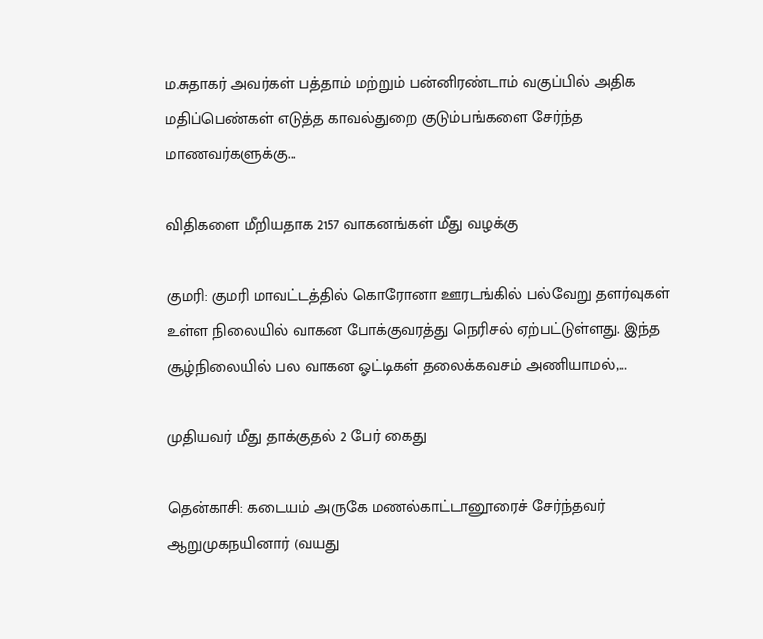ம.சுதாகர் அவர்கள் பத்தாம் மற்றும் பன்னிரண்டாம் வகுப்பில் அதிக மதிப்பெண்கள் எடுத்த காவல்துறை குடும்பங்களை சேர்ந்த மாணவர்களுக்கு...

விதிகளை மீறியதாக 2157 வாகனங்கள் மீது வழக்கு

குமரி: குமரி மாவட்டத்தில் கொரோனா ஊரடங்கில் பல்வேறு தளர்வுகள் உள்ள நிலையில் வாகன போக்குவரத்து நெரிசல் ஏற்பட்டுள்ளது. இந்த சூழ்நிலையில் பல வாகன ஓட்டிகள் தலைக்கவசம் அணியாமல்,...

முதியவர் மீது தாக்குதல் 2 பேர் கைது

தென்காசி: கடையம் அருகே மணல்காட்டானூரைச் சேர்ந்தவர் ஆறுமுகநயினார் (வயது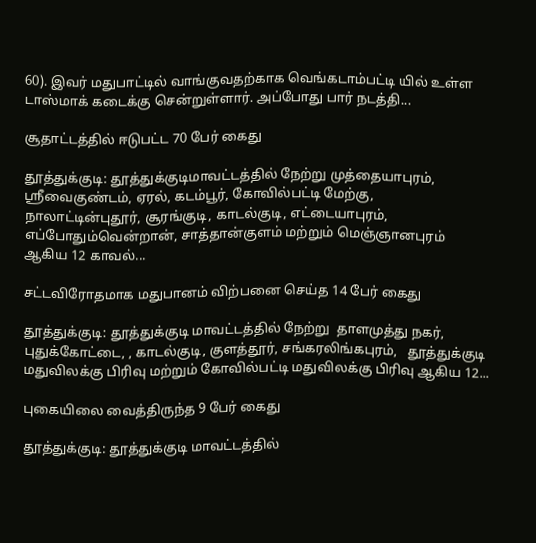60). இவர் மதுபாட்டில் வாங்குவதற்காக வெங்கடாம்பட்டி யில் உள்ள டாஸ்மாக் கடைக்கு சென்றுள்ளார். அப்போது பார் நடத்தி...

சூதாட்டத்தில் ஈடுபட்ட 70 பேர் கைது

தூத்துக்குடி: தூத்துக்குடிமாவட்டத்தில் நேற்று முத்தையாபுரம், ஸ்ரீவைகுண்டம், ஏரல், கடம்பூர், கோவில்பட்டி மேற்கு, நாலாட்டின்புதூர், சூரங்குடி, காடல்குடி, எட்டையாபுரம், எப்போதும்வென்றான், சாத்தான்குளம் மற்றும் மெஞ்ஞானபுரம் ஆகிய 12 காவல்...

சட்டவிரோதமாக மதுபானம் விற்பனை செய்த 14 பேர் கைது

தூத்துக்குடி: தூத்துக்குடி மாவட்டத்தில் நேற்று  தாளமுத்து நகர், புதுக்கோட்டை, , காடல்குடி, குளத்தூர், சங்கரலிங்கபுரம்,   தூத்துக்குடி மதுவிலக்கு பிரிவு மற்றும் கோவில்பட்டி மதுவிலக்கு பிரிவு ஆகிய 12...

புகையிலை வைத்திருந்த 9 பேர் கைது

தூத்துக்குடி: தூத்துக்குடி மாவட்டத்தில்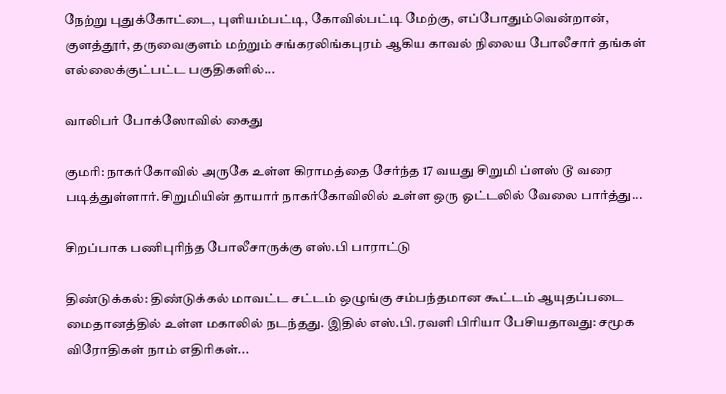நேற்று புதுக்கோட்டை, புளியம்பட்டி, கோவில்பட்டி மேற்கு, எப்போதும்வென்றான், குளத்தூர், தருவைகுளம் மற்றும் சங்கரலிங்கபுரம் ஆகிய காவல் நிலைய போலீசார் தங்கள் எல்லைக்குட்பட்ட பகுதிகளில்...

வாலிபர் போக்ஸோவில் கைது

குமரி: நாகர்கோவில் அருகே உள்ள கிராமத்தை சேர்ந்த 17 வயது சிறுமி ப்ளஸ் டூ வரை படித்துள்ளார்.சிறுமியின் தாயார் நாகர்கோவிலில் உள்ள ஒரு ஓட்டலில் வேலை பார்த்து...

சிறப்பாக பணிபுரிந்த போலீசாருக்கு எஸ்.பி பாராட்டு

திண்டுக்கல்: திண்டுக்கல் மாவட்ட சட்டம் ஒழுங்கு சம்பந்தமான கூட்டம் ஆயுதப்படை மைதானத்தில் உள்ள மகாலில் நடந்தது. இதில் எஸ்.பி.ரவளி பிரியா பேசியதாவது: சமூக விரோதிகள் நாம் எதிரிகள்...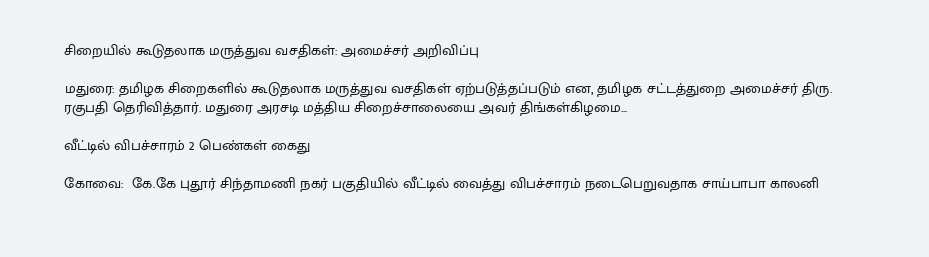சிறையில் கூடுதலாக மருத்துவ வசதிகள்: அமைச்சர் அறிவிப்பு

மதுரை: தமிழக சிறைகளில் கூடுதலாக மருத்துவ வசதிகள் ஏற்படுத்தப்படும் என, தமிழக சட்டத்துறை அமைச்சர் திரு. ரகுபதி தெரிவித்தார். மதுரை அரசடி மத்திய சிறைச்சாலையை அவர் திங்கள்கிழமை...

வீட்டில் விபச்சாரம் 2 பெண்கள் கைது

கோவை:  கே.கே புதூர் சிந்தாமணி நகர் பகுதியில் வீட்டில் வைத்து விபச்சாரம் நடைபெறுவதாக சாய்பாபா காலனி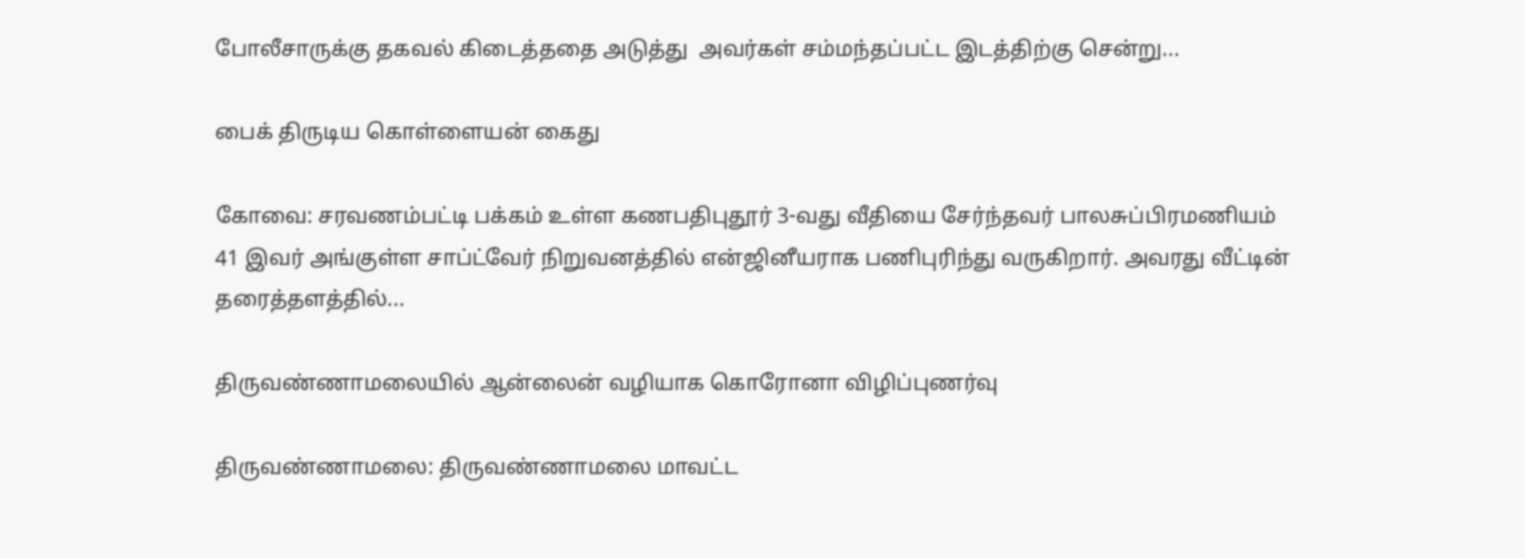போலீசாருக்கு தகவல் கிடைத்ததை அடுத்து  அவர்கள் சம்மந்தப்பட்ட இடத்திற்கு சென்று...

பைக் திருடிய கொள்ளையன் கைது

கோவை: சரவணம்பட்டி பக்கம் உள்ள கணபதிபுதூர் 3-வது வீதியை சேர்ந்தவர் பாலசுப்பிரமணியம் 41 இவர் அங்குள்ள சாப்ட்வேர் நிறுவனத்தில் என்ஜினீயராக பணிபுரிந்து வருகிறார். அவரது வீட்டின் தரைத்தளத்தில்...

திருவண்ணாமலையில் ஆன்லைன் வழியாக கொரோனா விழிப்புணர்வு

திருவண்ணாமலை: திருவண்ணாமலை மாவட்ட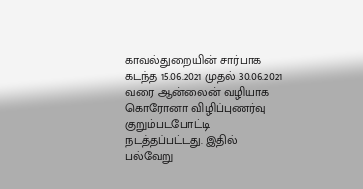காவல்துறையின் சார்பாக கடந்த 15.06.2021 முதல் 30.06.2021 வரை ஆன்லைன் வழியாக கொரோனா விழிப்புணர்வு குறும்படபோட்டி நடத்தப்பட்டது. இதில் பல்வேறு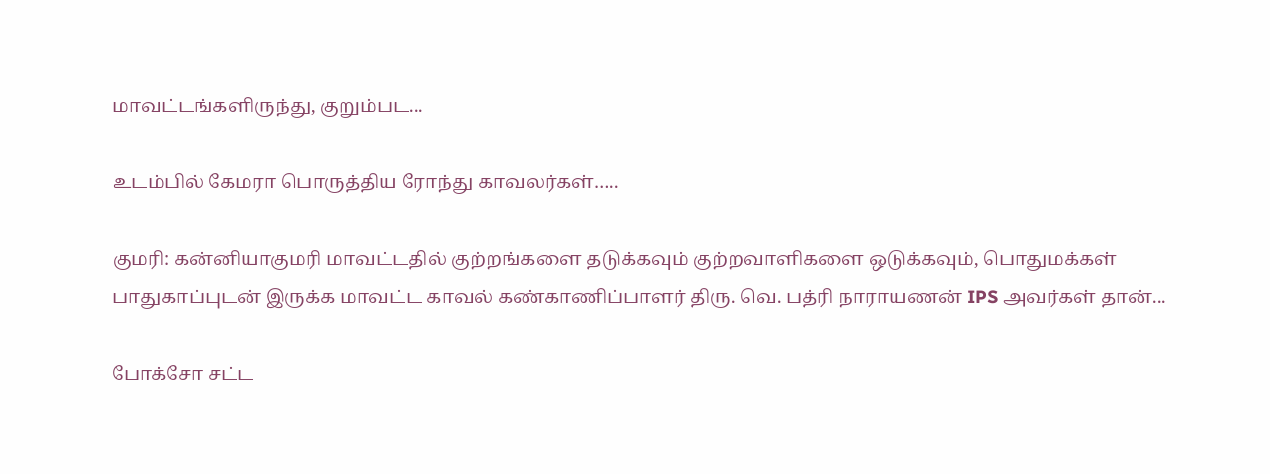மாவட்டங்களிருந்து, குறும்பட...

உடம்பில் கேமரா பொருத்திய ரோந்து காவலர்கள்…..

குமரி: கன்னியாகுமரி மாவட்டதில் குற்றங்களை தடுக்கவும் குற்றவாளிகளை ஒடுக்கவும், பொதுமக்கள் பாதுகாப்புடன் இருக்க மாவட்ட காவல் கண்காணிப்பாளர் திரு. வெ. பத்ரி நாராயணன் IPS அவர்கள் தான்...

போக்சோ சட்ட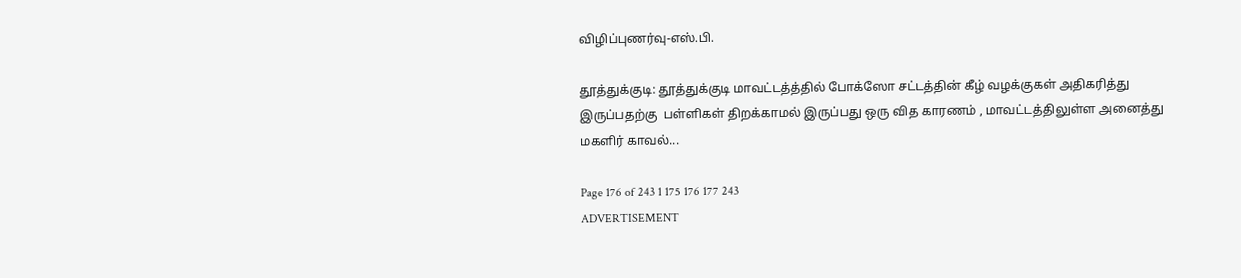விழிப்புணர்வு-எஸ்.பி.

தூத்துக்குடி: தூத்துக்குடி மாவட்டத்த்தில் போக்ஸோ சட்டத்தின் கீழ் வழக்குகள் அதிகரித்து இருப்பதற்கு  பள்ளிகள் திறக்காமல் இருப்பது ஒரு வித காரணம் , மாவட்டத்திலுள்ள அனைத்து மகளிர் காவல்...

Page 176 of 243 1 175 176 177 243
ADVERTISEMENT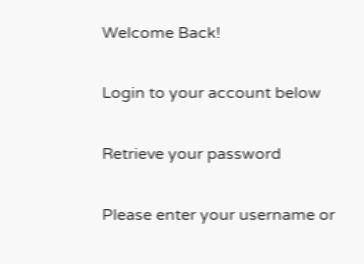Welcome Back!

Login to your account below

Retrieve your password

Please enter your username or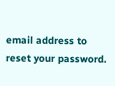email address to reset your password.